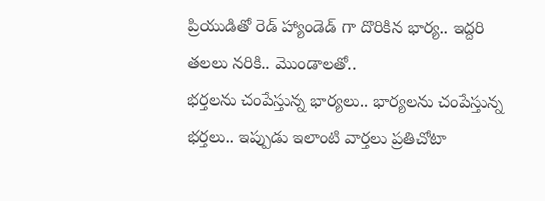ప్రియుడితో రెడ్ హ్యాండెడ్ గా దొరికిన భార్య.. ఇద్దరి తలలు నరికి.. మొండాలతో..
భర్తలను చంపేస్తున్న భార్యలు.. భార్యలను చంపేస్తున్న భర్తలు.. ఇప్పుడు ఇలాంటి వార్తలు ప్రతిచోటా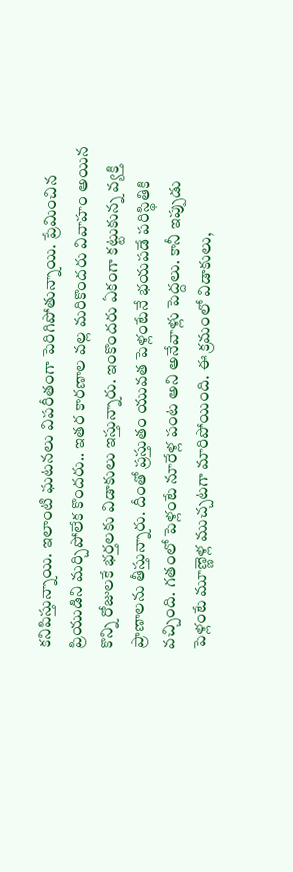కనిపిస్తున్నాయి. ఇలాంటి ఘటనలు విపరీతంగా పెరిగిపోతున్నాయి. ప్రేమించిన ప్రియుడిని మర్చిపోలేక కొందరు.. ఇతర కారణాల వల్ల మరికొందరు వివాహం అయిన కొన్ని రోజులకే భర్తలకు విడాకులు ఇస్తున్నారు. ఇంకొందరు ఏకంగా కట్టుకున్న వ్యక్తి ప్రాణాలను తీస్తున్నారు. దీంతో ప్రస్తుతం యువత పెళ్లంటేనే భయపడే పరిస్థితికి వచ్చింది. గతంలో పెళ్లంటే నూరేళ్ల పంట అని అనేవాళ్లు పెద్దలు. కానీ ఇప్పుడు పెళ్లంటే మూణ్ణెళ్ల ముచ్చటగా మారిపోయింది. ఈ క్రమంలో విడాకులు,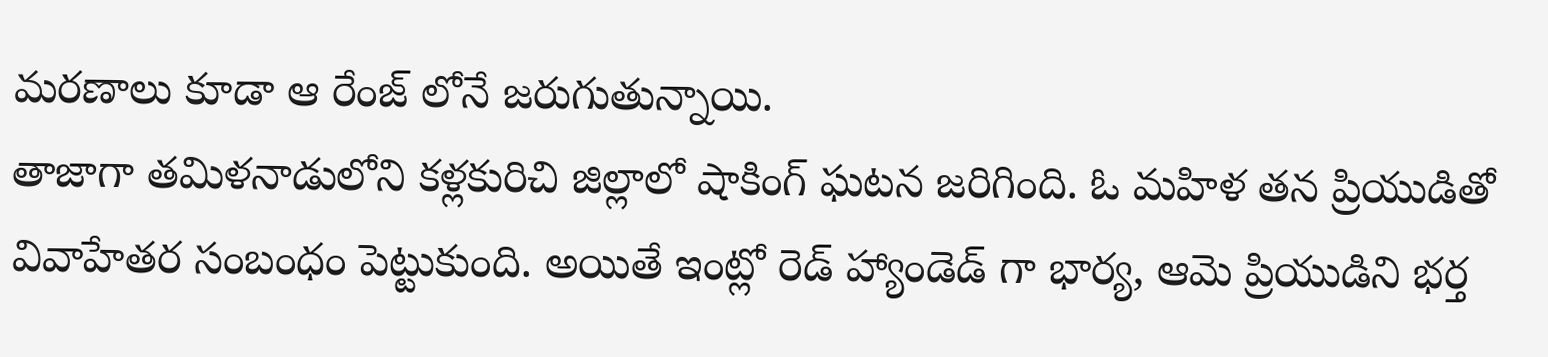మరణాలు కూడా ఆ రేంజ్ లోనే జరుగుతున్నాయి.
తాజాగా తమిళనాడులోని కళ్లకురిచి జిల్లాలో షాకింగ్ ఘటన జరిగింది. ఓ మహిళ తన ప్రియుడితో వివాహేతర సంబంధం పెట్టుకుంది. అయితే ఇంట్లో రెడ్ హ్యాండెడ్ గా భార్య, ఆమె ప్రియుడిని భర్త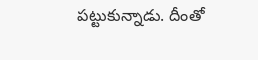పట్టుకున్నాడు. దీంతో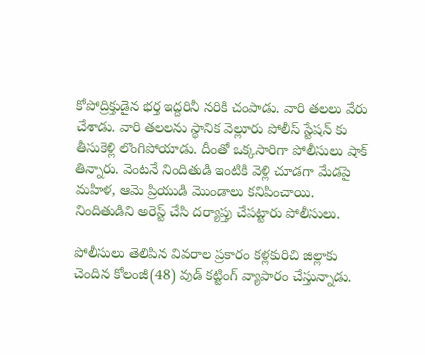కోపోద్రిక్తుడైన భర్త ఇద్దరినీ నరికి చంపాడు. వారి తలలు వేరు చేశాడు. వారి తలలను స్థానిక వెల్లూరు పోలీస్ స్టేషన్ కు తీసుకెళ్లి లొంగిపోయాడు. దీంతో ఒక్కసారిగా పోలీసులు షాక్ తిన్నారు. వెంటనే నిందితుడి ఇంటికి వెళ్లి చూడగా మేడపై మహిళ, ఆమె ప్రియుడి మొండాలు కనిపించాయి. నిందితుడిని అరెస్ట్ చేసి దర్యాప్తు చేపట్టారు పోలీసులు.

పోలీసులు తెలిపిన వివరాల ప్రకారం కళ్లకురిచి జిల్లాకు చెందిన కోలంజీ(48) వుడ్ కట్టింగ్ వ్యాపారం చేస్తున్నాడు.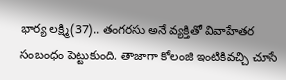భార్య లక్ష్మి(37).. తంగరసు అనే వ్యక్తితో వివాహేతర సంబంధం పెట్టుకుంది. తాజాగా కోలంజి ఇంటికివచ్చి చూసే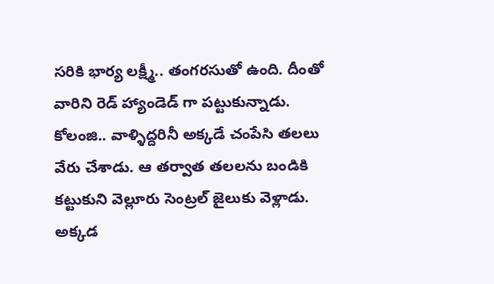సరికి భార్య లక్ష్మీ.. తంగరసుతో ఉంది. దీంతో వారిని రెడ్ హ్యాండెడ్ గా పట్టుకున్నాడు. కోలంజి.. వాళ్ళిద్దరినీ అక్కడే చంపేసి తలలు వేరు చేశాడు. ఆ తర్వాత తలలను బండికి కట్టుకుని వెల్లూరు సెంట్రల్ జైలుకు వెళ్లాడు. అక్కడ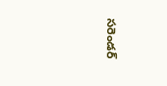సరెండర్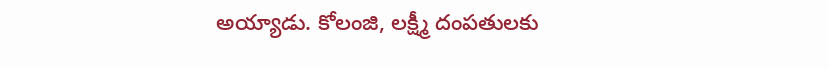అయ్యాడు. కోలంజి, లక్ష్మీ దంపతులకు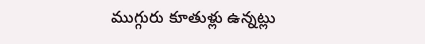ముగ్గురు కూతుళ్లు ఉన్నట్లు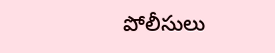పోలీసులు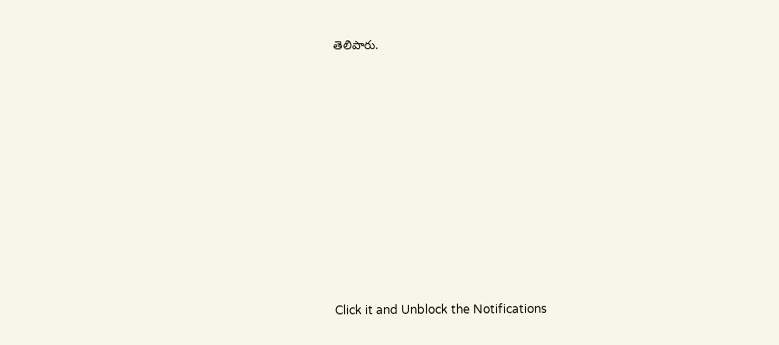తెలిపారు.












Click it and Unblock the Notifications